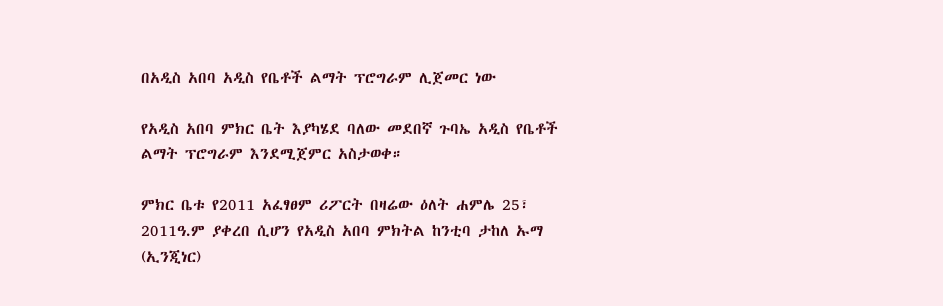በአዲስ አበባ አዲስ የቤቶች ልማት ፕሮግራም ሊጀመር ነው

የአዲስ አበባ ምክር ቤት እያካሄደ ባለው መደበኛ ጉባኤ አዲስ የቤቶች ልማት ፕሮግራም እንደሚጀምር አስታወቀ።

ምክር ቤቱ የ2011 አፈፃፀም ሪፖርት በዛሬው ዕለት ሐምሌ 25፣ 2011ዓ.ም ያቀረበ ሲሆን የአዲስ አበባ ምክትል ከንቲባ ታከለ ኡማ (ኢንጂነር)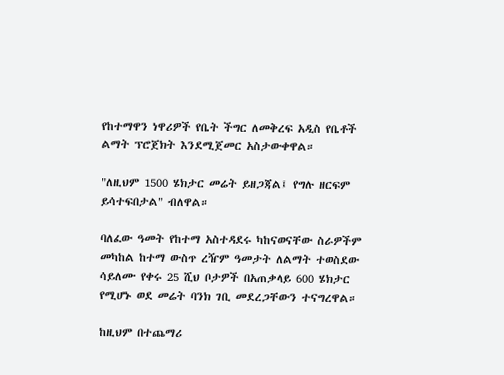የከተማዋን ነዋሪዎች የቤት ችግር ለመቅረፍ አዲስ የቤቶች ልማት ፕሮጀክት እንደሚጀመር አስታውቀዋል።

"ለዚህም 1500 ሄክታር መሬት ይዘጋጃል፤ የግሉ ዘርፍም ይሳተፍበታል" ብለዋል።

ባለፈው ዓመት የከተማ አስተዳደሩ ካከናወናቸው ስራዎችም መካከል ከተማ ውስጥ ረዥም ዓመታት ለልማት ተወስደው ሳይለሙ የቀሩ 25 ሺህ ቦታዎች በአጠቃላይ 600 ሄክታር የሚሆኑ ወደ መሬት ባንክ ገቢ መደረጋቸውን ተናግረዋል።

ከዚህም በተጨማሪ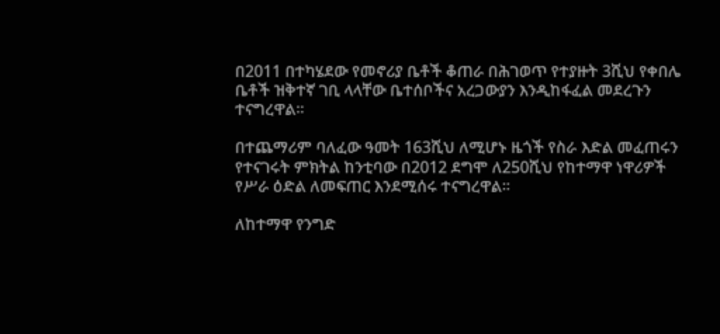በ2011 በተካሄደው የመኖሪያ ቤቶች ቆጠራ በሕገወጥ የተያዙት 3ሺህ የቀበሌ ቤቶች ዝቅተኛ ገቢ ላላቸው ቤተሰቦችና አረጋውያን እንዲከፋፈል መደረጉን ተናግረዋል።

በተጨማሪም ባለፈው ዓመት 163ሺህ ለሚሆኑ ዜጎች የስራ እድል መፈጠሩን የተናገሩት ምክትል ከንቲባው በ2012 ደግሞ ለ250ሺህ የከተማዋ ነዋሪዎች የሥራ ዕድል ለመፍጠር እንደሚሰሩ ተናግረዋል።

ለከተማዋ የንግድ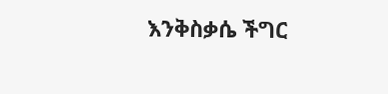እንቅስቃሴ ችግር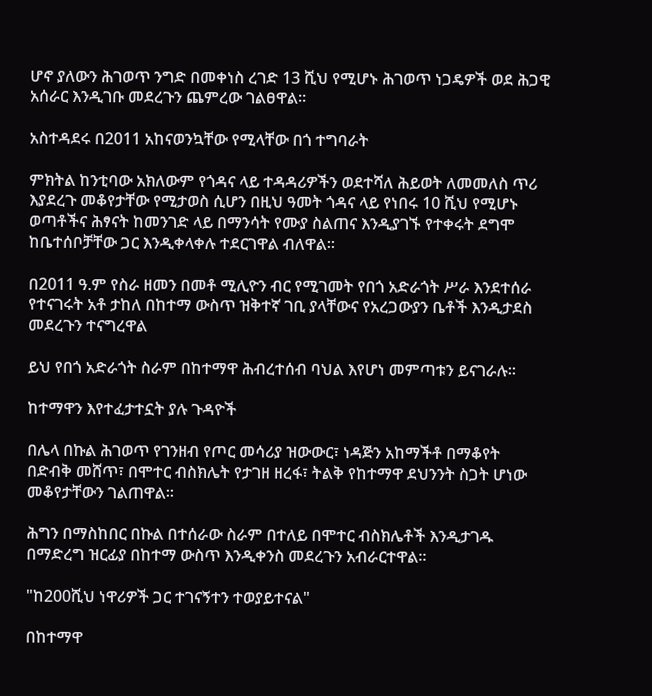ሆኖ ያለውን ሕገወጥ ንግድ በመቀነስ ረገድ 13 ሺህ የሚሆኑ ሕገወጥ ነጋዴዎች ወደ ሕጋዊ አሰራር እንዲገቡ መደረጉን ጨምረው ገልፀዋል።

አስተዳደሩ በ2011 አከናወንኳቸው የሚላቸው በጎ ተግባራት

ምክትል ከንቲባው አክለውም የጎዳና ላይ ተዳዳሪዎችን ወደተሻለ ሕይወት ለመመለስ ጥሪ እያደረጉ መቆየታቸው የሚታወስ ሲሆን በዚህ ዓመት ጎዳና ላይ የነበሩ 10 ሺህ የሚሆኑ ወጣቶችና ሕፃናት ከመንገድ ላይ በማንሳት የሙያ ስልጠና እንዲያገኙ የተቀሩት ደግሞ ከቤተሰቦቻቸው ጋር እንዲቀላቀሉ ተደርገዋል ብለዋል።

በ2011 ዓ.ም የስራ ዘመን በመቶ ሚሊዮን ብር የሚገመት የበጎ አድራጎት ሥራ እንደተሰራ የተናገሩት አቶ ታከለ በከተማ ውስጥ ዝቅተኛ ገቢ ያላቸውና የአረጋውያን ቤቶች እንዲታደስ መደረጉን ተናግረዋል

ይህ የበጎ አድራጎት ስራም በከተማዋ ሕብረተሰብ ባህል እየሆነ መምጣቱን ይናገራሉ።

ከተማዋን እየተፈታተኗት ያሉ ጉዳዮች

በሌላ በኩል ሕገወጥ የገንዘብ የጦር መሳሪያ ዝውውር፣ ነዳጅን አከማችቶ በማቆየት በድብቅ መሸጥ፣ በሞተር ብስክሌት የታገዘ ዘረፋ፣ ትልቅ የከተማዋ ደህንንት ስጋት ሆነው መቆየታቸውን ገልጠዋል።

ሕግን በማስከበር በኩል በተሰራው ስራም በተለይ በሞተር ብስክሌቶች እንዲታገዱ በማድረግ ዝርፊያ በከተማ ውስጥ እንዲቀንስ መደረጉን አብራርተዋል።

"ከ200ሺህ ነዋሪዎች ጋር ተገናኝተን ተወያይተናል"

በከተማዋ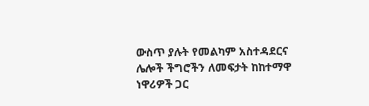ውስጥ ያሉት የመልካም አስተዳደርና ሌሎች ችግሮችን ለመፍታት ከከተማዋ ነዋሪዎች ጋር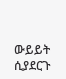ውይይት ሲያደርጉ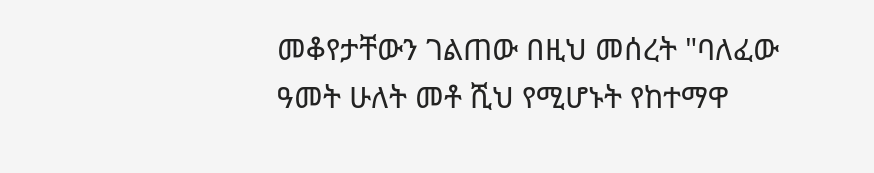መቆየታቸውን ገልጠው በዚህ መሰረት "ባለፈው ዓመት ሁለት መቶ ሺህ የሚሆኑት የከተማዋ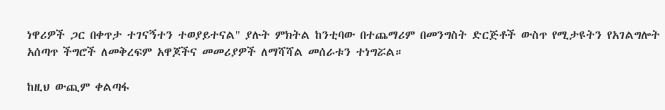ነዋሪዎች ጋር በቀጥታ ተገናኝተን ተወያይተናል" ያሉት ምክትል ከንቲባው በተጨማሪም በመንግስት ድርጅቶች ውስጥ የሚታዩትን የአገልግሎት አሰጣጥ ችግሮች ለመቅረፍም አዋጆችና መመሪያዎች ለማሻሻል መሰራቱን ተነግሯል።

ከዚህ ውጪም ቀልጣፋ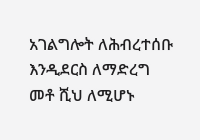አገልግሎት ለሕብረተሰቡ እንዲደርስ ለማድረግ መቶ ሺህ ለሚሆኑ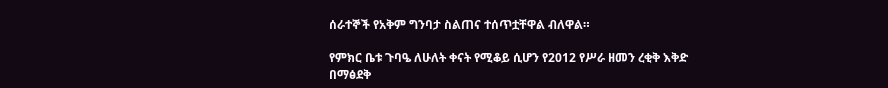ሰራተኞች የአቅም ግንባታ ስልጠና ተሰጥቷቸዋል ብለዋል።

የምክር ቤቱ ጉባዔ ለሁለት ቀናት የሚቆይ ሲሆን የ2012 የሥራ ዘመን ረቂቅ እቅድ በማፅደቅ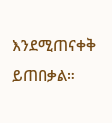እንደሚጠናቀቅ ይጠበቃል።